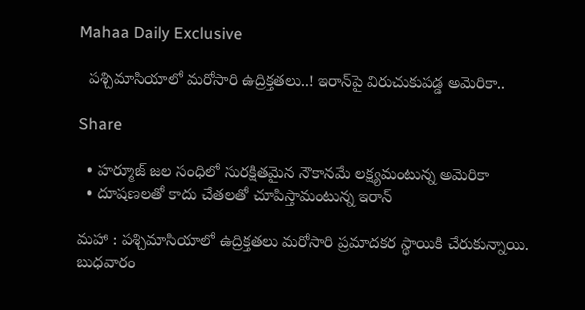Mahaa Daily Exclusive

  పశ్చిమాసియాలో మరోసారి ఉద్రిక్తతలు..! ఇరాన్‌పై విరుచుకుపడ్డ అమెరికా..

Share

  • హర్మూజ్ జల సంధిలో సురక్షితమైన నౌకానమే లక్ష్యమంటున్న అమెరికా
  • దూషణలతో కాదు చేతలతో చూపిస్తామంటున్న ఇరాన్

మహా : పశ్చిమాసియాలో ఉద్రిక్తతలు మరోసారి ప్రమాదకర స్థాయికి చేరుకున్నాయి. బుధవారం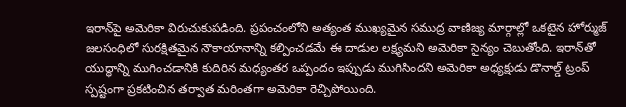ఇరాన్‌పై అమెరికా విరుచుకుపడింది. ప్రపంచంలోని అత్యంత ముఖ్యమైన సముద్ర వాణిజ్య మార్గాల్లో ఒకటైన హోర్ముజ్ జలసంధిలో సురక్షితమైన నౌకాయానాన్ని కల్పించడమే ఈ దాడుల లక్ష్యమని అమెరికా సైన్యం చెబుతోంది. ఇరాన్‌తో యుద్ధాన్ని ముగించడానికి కుదిరిన మధ్యంతర ఒప్పందం ఇప్పుడు ముగిసిందని అమెరికా అధ్యక్షుడు డొనాల్డ్ ట్రంప్ స్పష్టంగా ప్రకటించిన తర్వాత మరింతగా అమెరికా రెచ్చిపోయింది.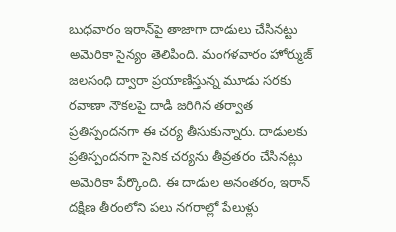బుధవారం ఇరాన్‌పై తాజాగా దాడులు చేసినట్టు అమెరికా సైన్యం తెలిపింది. మంగళవారం హోర్ముజ్ జలసంధి ద్వారా ప్రయాణిస్తున్న మూడు సరకు రవాణా నౌకలపై దాడి జరిగిన తర్వాత ప్రతిస్పందనగా ఈ చర్య తీసుకున్నారు. దాడులకు ప్రతిస్పందనగా సైనిక చర్యను తీవ్రతరం చేసినట్లు అమెరికా పేర్కొంది. ఈ దాడుల అనంతరం, ఇరాన్ దక్షిణ తీరంలోని పలు నగరాల్లో పేలుళ్లు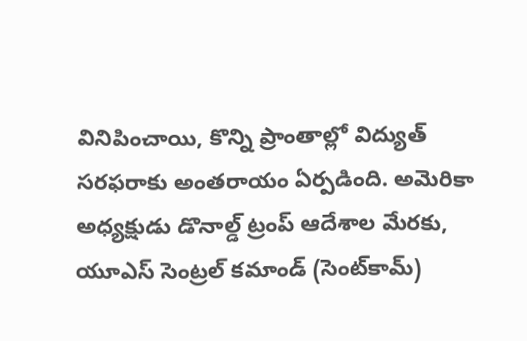వినిపించాయి, కొన్ని ప్రాంతాల్లో విద్యుత్ సరఫరాకు అంతరాయం ఏర్పడింది. అమెరికా అధ్యక్షుడు డొనాల్డ్ ట్రంప్ ఆదేశాల మేరకు, యూఎస్ సెంట్రల్ కమాండ్ (సెంట్‌కామ్)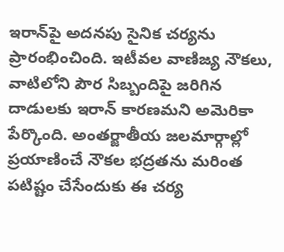ఇరాన్‌పై అదనపు సైనిక చర్యను ప్రారంభించింది. ఇటీవల వాణిజ్య నౌకలు, వాటిలోని పౌర సిబ్బందిపై జరిగిన దాడులకు ఇరాన్‌ కారణమని అమెరికా పేర్కొంది. అంతర్జాతీయ జలమార్గాల్లో ప్రయాణించే నౌకల భద్రతను మరింత పటిష్టం చేసేందుకు ఈ చర్య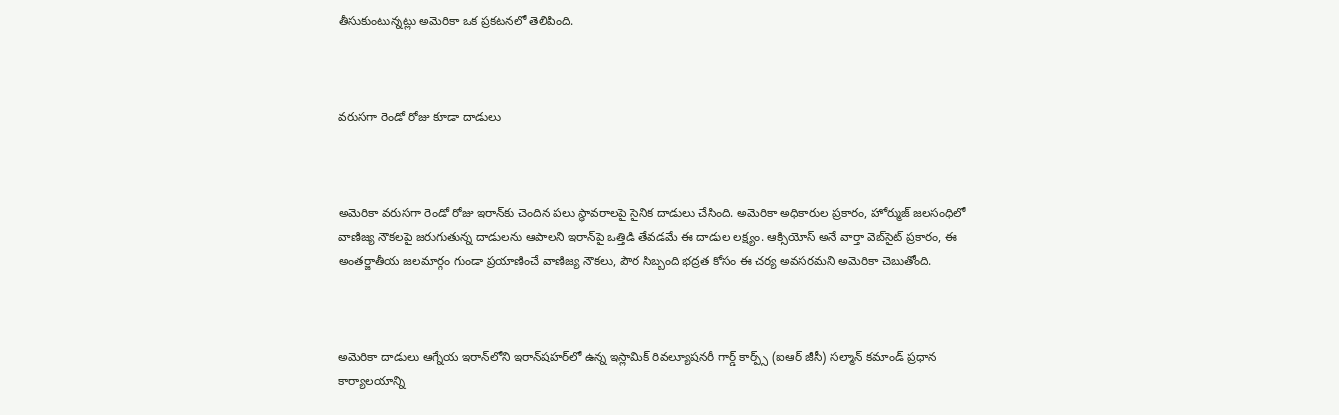తీసుకుంటున్నట్లు అమెరికా ఒక ప్రకటనలో తెలిపింది.



వరుసగా రెండో రోజు కూడా దాడులు



అమెరికా వరుసగా రెండో రోజు ఇరాన్‌కు చెందిన పలు స్థావరాలపై సైనిక దాడులు చేసింది. అమెరికా అధికారుల ప్రకారం, హోర్ముజ్ జలసంధిలో వాణిజ్య నౌకలపై జరుగుతున్న దాడులను ఆపాలని ఇరాన్‌పై ఒత్తిడి తేవడమే ఈ దాడుల లక్ష్యం. ఆక్సియోస్ అనే వార్తా వెబ్‌సైట్ ప్రకారం, ఈ అంతర్జాతీయ జలమార్గం గుండా ప్రయాణించే వాణిజ్య నౌకలు, పౌర సిబ్బంది భద్రత కోసం ఈ చర్య అవసరమని అమెరికా చెబుతోంది.



అమెరికా దాడులు ఆగ్నేయ ఇరాన్‌లోని ఇరాన్‌షహర్‌లో ఉన్న ఇస్లామిక్ రివల్యూషనరీ గార్డ్ కార్ప్స్ (ఐఆర్ జీసీ) సల్మాన్ కమాండ్ ప్రధాన కార్యాలయాన్ని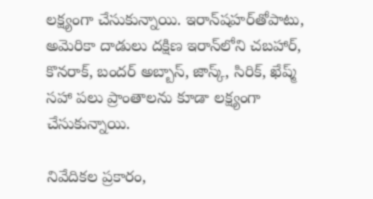లక్ష్యంగా చేసుకున్నాయి. ఇరాన్‌షహర్‌తోపాటు, అమెరికా దాడులు దక్షిణ ఇరాన్‌లోని చబహార్, కొనరాక్, బందర్ అబ్బాస్, జాస్క్, సిరిక్, ఖేష్మ్ సహా పలు ప్రాంతాలను కూడా లక్ష్యంగా చేసుకున్నాయి.

నివేదికల ప్రకారం,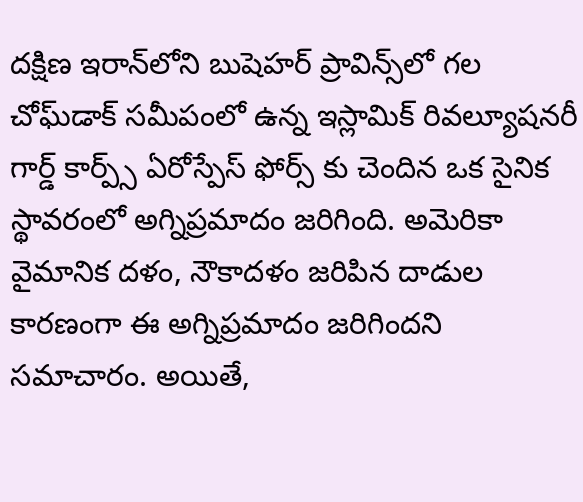దక్షిణ ఇరాన్‌లోని బుషెహర్ ప్రావిన్స్‌లో గల చోఘ్‌డాక్ సమీపంలో ఉన్న ఇస్లామిక్ రివల్యూషనరీ గార్డ్ కార్ప్స్ ఏరోస్పేస్ ఫోర్స్ కు చెందిన ఒక సైనిక స్థావరంలో అగ్నిప్రమాదం జరిగింది. అమెరికా వైమానిక దళం, నౌకాదళం జరిపిన దాడుల కారణంగా ఈ అగ్నిప్రమాదం జరిగిందని సమాచారం. అయితే,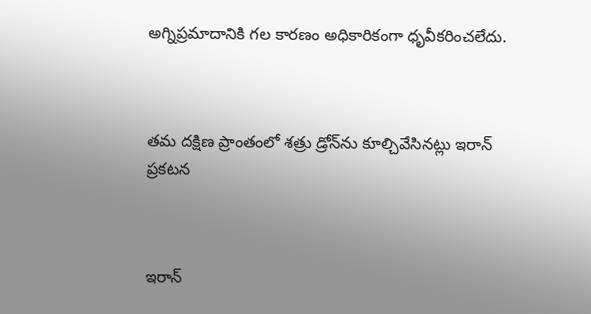అగ్నిప్రమాదానికి గల కారణం అధికారికంగా ధృవీకరించలేదు.



తమ దక్షిణ ప్రాంతంలో శత్రు డ్రోన్‌ను కూల్చివేసినట్లు ఇరాన్ ప్రకటన



ఇరాన్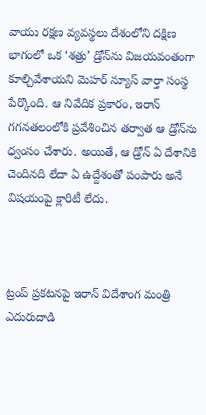వాయు రక్షణ వ్యవస్థలు దేశంలోని దక్షిణ భాగంలో ఒక ‘శత్రు’ డ్రోన్‌ను విజయవంతంగా కూల్చివేశాయని మెహర్ న్యూస్ వార్తా సంస్థ పేర్కొంది. ఆ నివేదిక ప్రకారం, ఇరాన్ గగనతలంలోకి ప్రవేశించిన తర్వాత ఆ డ్రోన్‌ను ధ్వంసం చేశారు. అయితే, ఆ డ్రోన్ ఏ దేశానికి చెందినది లేదా ఏ ఉద్దేశంతో పంపారు అనే విషయంపై క్లారిటీ లేదు.



ట్రంప్ ప్రకటనపై ఇరాన్ విదేశాంగ మంత్రి ఎదురుదాడి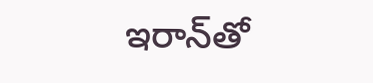ఇరాన్‌తో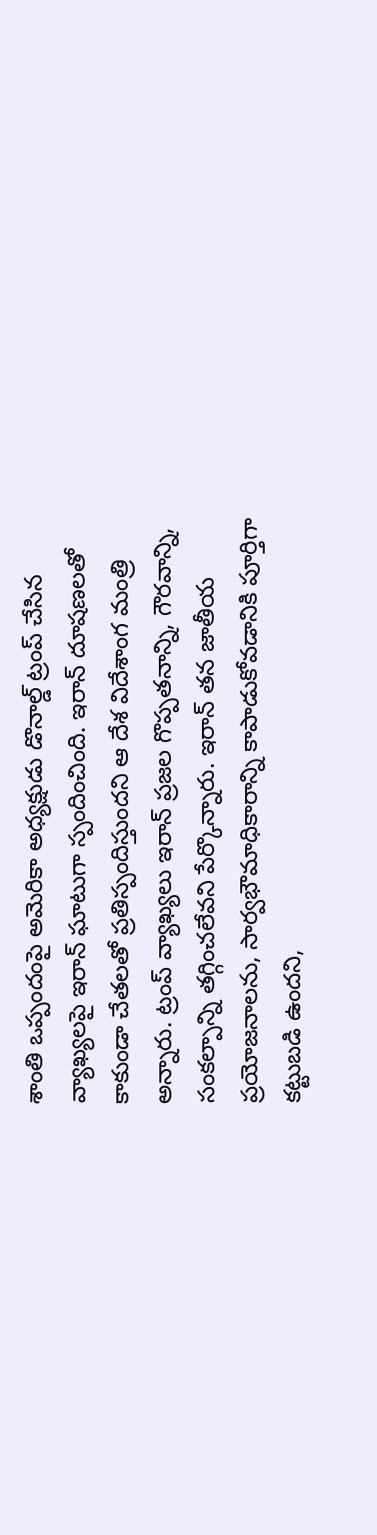శాంతి ఒప్పందంపై అమెరికా అధ్యక్షుడు డొనాల్డ్ ట్రంప్ చేసిన వ్యాఖ్యలపై ఇరాన్ ఘాటుగా స్పందించింది. ఇరాన్ దూషణలతో కాకుండా చేతలతో ప్రతిస్పందిస్తుందని ఆ దేశ విదేశాంగ మంత్రి అన్నారు. ట్రంప్ వ్యాఖ్యలు ఇరాన్ ప్రజల గొప్పతనాన్ని, గౌరవాన్ని, సంకల్పాన్ని తగ్గించలేవని పేర్కొన్నారు. ఇరాన్ తన జాతీయ ప్రయోజనాలను, సార్వభౌమాధికారాన్ని కాపాడుకోవడానికి పూర్తిగా కట్టుబడి ఉందని,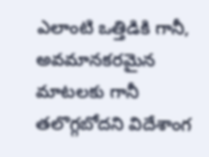ఎలాంటి ఒత్తిడికి గానీ, అవమానకరమైన మాటలకు గానీ తలొగ్గబోదని విదేశాంగ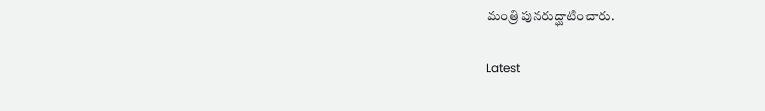మంత్రి పునరుద్ఘాటించారు.

Latest